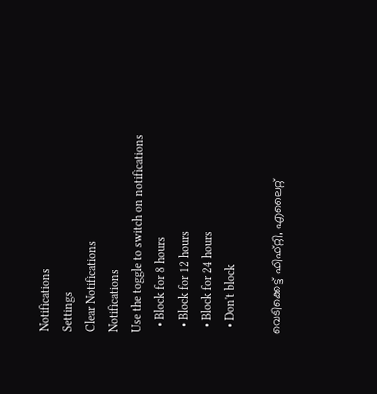Notifications
Settings
Clear Notifications
Notifications
Use the toggle to switch on notifications
  • Block for 8 hours
  • Block for 12 hours
  • Block for 24 hours
  • Don't block

വെടിക്കെട്ട് ഫിഫ്റ്റി, എലൈറ്റ്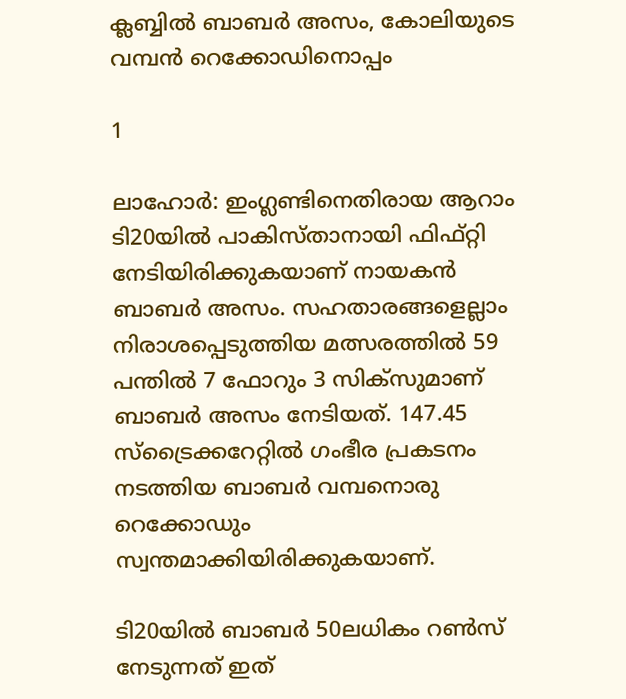ക്ലബ്ബില്‍ ബാബര്‍ അസം, കോലിയുടെ വമ്പന്‍ റെക്കോഡിനൊപ്പം

1

ലാഹോര്‍: ഇംഗ്ലണ്ടിനെതിരായ ആറാം ടി20യില്‍ പാകിസ്താനായി ഫിഫ്റ്റി നേടിയിരിക്കുകയാണ് നായകന്‍ ബാബര്‍ അസം. സഹതാരങ്ങളെല്ലാം നിരാശപ്പെടുത്തിയ മത്സരത്തില്‍ 59 പന്തില്‍ 7 ഫോറും 3 സിക്‌സുമാണ് ബാബര്‍ അസം നേടിയത്. 147.45 സ്‌ട്രൈക്കറേറ്റില്‍ ഗംഭീര പ്രകടനം നടത്തിയ ബാബര്‍ വമ്പനൊരു റെക്കോഡും സ്വന്തമാക്കിയിരിക്കുകയാണ്.

ടി20യില്‍ ബാബര്‍ 50ലധികം റണ്‍സ് നേടുന്നത് ഇത്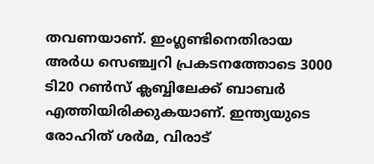തവണയാണ്. ഇംഗ്ലണ്ടിനെതിരായ അര്‍ധ സെഞ്ച്വറി പ്രകടനത്തോടെ 3000 ടി20 റണ്‍സ് ക്ലബ്ബിലേക്ക് ബാബര്‍ എത്തിയിരിക്കുകയാണ്. ഇന്ത്യയുടെ രോഹിത് ശര്‍മ, വിരാട്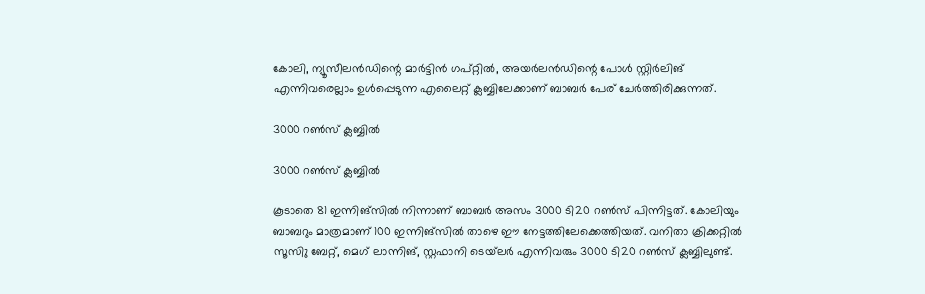കോലി, ന്യൂസീലന്‍ഡിന്റെ മാര്‍ട്ടിന്‍ ഗപ്റ്റില്‍, അയര്‍ലന്‍ഡിന്റെ പോള്‍ സ്റ്റിര്‍ലിങ് എന്നിവരെല്ലാം ഉള്‍പ്പെടുന്ന എലൈറ്റ് ക്ലബ്ബിലേക്കാണ് ബാബര്‍ പേര് ചേര്‍ത്തിരിക്കുന്നത്.

3000 റണ്‍സ് ക്ലബ്ബില്‍

3000 റണ്‍സ് ക്ലബ്ബില്‍

കൂടാതെ 81 ഇന്നിങ്‌സില്‍ നിന്നാണ് ബാബര്‍ അസം 3000 ടി20 റണ്‍സ് പിന്നിട്ടത്. കോലിയും ബാബറും മാത്രമാണ് 100 ഇന്നിങ്‌സില്‍ താഴെ ഈ നേട്ടത്തിലേക്കെത്തിയത്. വനിതാ ക്രിക്കറ്റില്‍ സൂസിു ബേറ്റ്, മെഗ് ലാന്നിങ്, സ്റ്റഫാനി ടെയ്‌ലര്‍ എന്നിവരും 3000 ടി20 റണ്‍സ് ക്ലബ്ബിലുണ്ട്.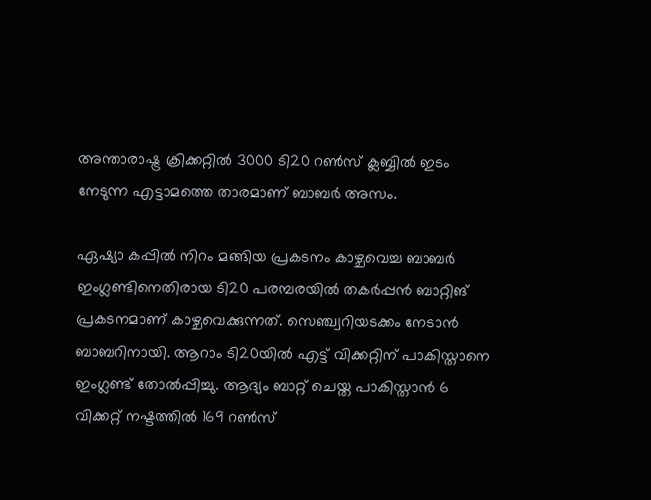അന്താരാഷ്ട്ര ക്രിക്കറ്റില്‍ 3000 ടി20 റണ്‍സ് ക്ലബ്ബില്‍ ഇടം നേടുന്ന എട്ടാമത്തെ താരമാണ് ബാബര്‍ അസം.

ഏഷ്യാ കപ്പില്‍ നിറം മങ്ങിയ പ്രകടനം കാഴ്ചവെച്ച ബാബര്‍ ഇംഗ്ലണ്ടിനെതിരായ ടി20 പരമ്പരയില്‍ തകര്‍പ്പന്‍ ബാറ്റിങ് പ്രകടനമാണ് കാഴ്ചവെക്കുന്നത്. സെഞ്ച്വറിയടക്കം നേടാന്‍ ബാബറിനായി. ആറാം ടി20യില്‍ എട്ട് വിക്കറ്റിന് പാകിസ്താനെ ഇംഗ്ലണ്ട് തോല്‍പ്പിച്ചു. ആദ്യം ബാറ്റ് ചെയ്ത പാകിസ്താന്‍ 6 വിക്കറ്റ് നഷ്ടത്തില്‍ 169 റണ്‍സ്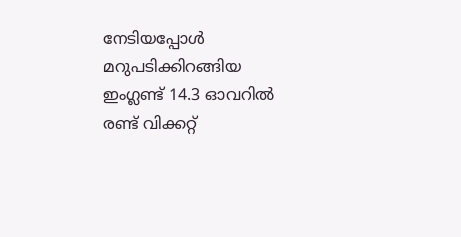നേടിയപ്പോള്‍ മറുപടിക്കിറങ്ങിയ ഇംഗ്ലണ്ട് 14.3 ഓവറില്‍ രണ്ട് വിക്കറ്റ്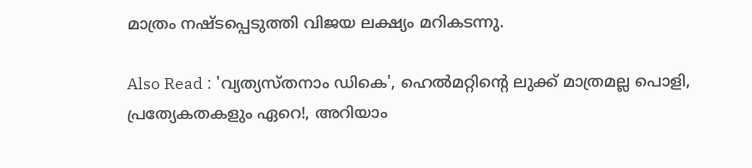മാത്രം നഷ്ടപ്പെടുത്തി വിജയ ലക്ഷ്യം മറികടന്നു.

Also Read : 'വ്യത്യസ്തനാം ഡികെ', ഹെല്‍മറ്റിന്റെ ലുക്ക് മാത്രമല്ല പൊളി, പ്രത്യേകതകളും ഏറെ!, അറിയാം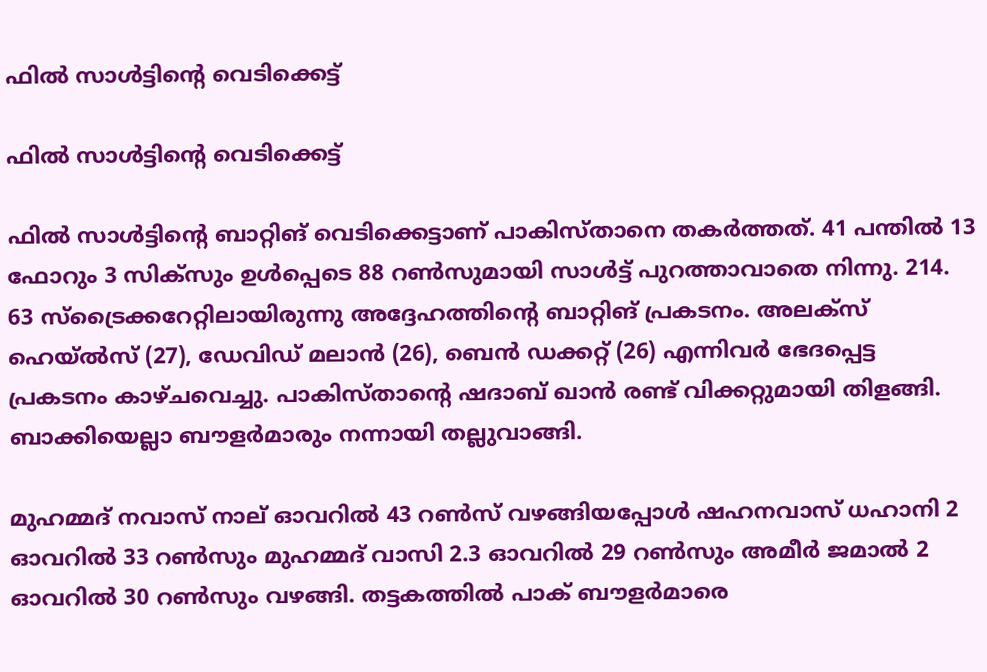ഫില്‍ സാള്‍ട്ടിന്റെ വെടിക്കെട്ട്

ഫില്‍ സാള്‍ട്ടിന്റെ വെടിക്കെട്ട്

ഫില്‍ സാള്‍ട്ടിന്റെ ബാറ്റിങ് വെടിക്കെട്ടാണ് പാകിസ്താനെ തകര്‍ത്തത്. 41 പന്തില്‍ 13 ഫോറും 3 സിക്‌സും ഉള്‍പ്പെടെ 88 റണ്‍സുമായി സാള്‍ട്ട് പുറത്താവാതെ നിന്നു. 214. 63 സ്‌ട്രൈക്കറേറ്റിലായിരുന്നു അദ്ദേഹത്തിന്റെ ബാറ്റിങ് പ്രകടനം. അലക്‌സ് ഹെയ്ല്‍സ് (27), ഡേവിഡ് മലാന്‍ (26), ബെന്‍ ഡക്കറ്റ് (26) എന്നിവര്‍ ഭേദപ്പെട്ട പ്രകടനം കാഴ്ചവെച്ചു. പാകിസ്താന്റെ ഷദാബ് ഖാന്‍ രണ്ട് വിക്കറ്റുമായി തിളങ്ങി. ബാക്കിയെല്ലാ ബൗളര്‍മാരും നന്നായി തല്ലുവാങ്ങി.

മുഹമ്മദ് നവാസ് നാല് ഓവറില്‍ 43 റണ്‍സ് വഴങ്ങിയപ്പോള്‍ ഷഹനവാസ് ധഹാനി 2 ഓവറില്‍ 33 റണ്‍സും മുഹമ്മദ് വാസി 2.3 ഓവറില്‍ 29 റണ്‍സും അമീര്‍ ജമാല്‍ 2 ഓവറില്‍ 30 റണ്‍സും വഴങ്ങി. തട്ടകത്തില്‍ പാക് ബൗളര്‍മാരെ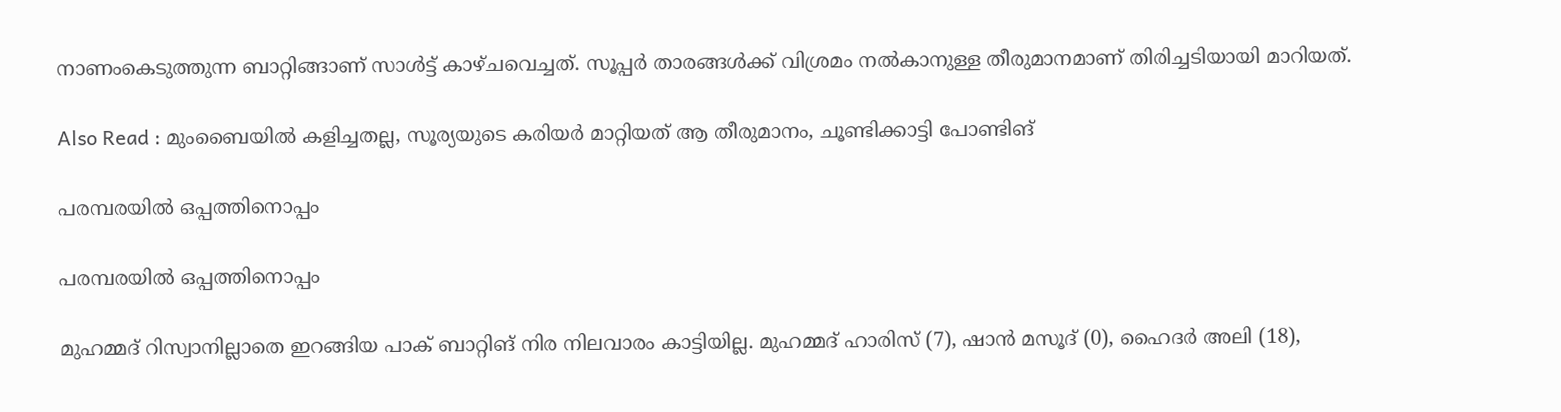നാണംകെടുത്തുന്ന ബാറ്റിങ്ങാണ് സാള്‍ട്ട് കാഴ്ചവെച്ചത്. സൂപ്പര്‍ താരങ്ങള്‍ക്ക് വിശ്രമം നല്‍കാനുള്ള തീരുമാനമാണ് തിരിച്ചടിയായി മാറിയത്.

Also Read : മുംബൈയില്‍ കളിച്ചതല്ല, സൂര്യയുടെ കരിയര്‍ മാറ്റിയത് ആ തീരുമാനം, ചൂണ്ടിക്കാട്ടി പോണ്ടിങ്

പരമ്പരയില്‍ ഒപ്പത്തിനൊപ്പം

പരമ്പരയില്‍ ഒപ്പത്തിനൊപ്പം

മുഹമ്മദ് റിസ്വാനില്ലാതെ ഇറങ്ങിയ പാക് ബാറ്റിങ് നിര നിലവാരം കാട്ടിയില്ല. മുഹമ്മദ് ഹാരിസ് (7), ഷാന്‍ മസൂദ് (0), ഹൈദര്‍ അലി (18),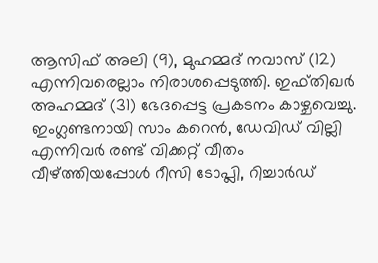ആസിഫ് അലി (9), മുഹമ്മദ് നവാസ് (12) എന്നിവരെല്ലാം നിരാശപ്പെടുത്തി. ഇഫ്തിഖര്‍ അഹമ്മദ് (31) ഭേദപ്പെട്ട പ്രകടനം കാഴ്ചവെച്ചു. ഇംഗ്ലണ്ടനായി സാം കറെന്‍, ഡേവിഡ് വില്ലി എന്നിവര്‍ രണ്ട് വിക്കറ്റ് വീതം വീഴ്ത്തിയപ്പോള്‍ റീസി ടോപ്ലി, റിച്ചാര്‍ഡ്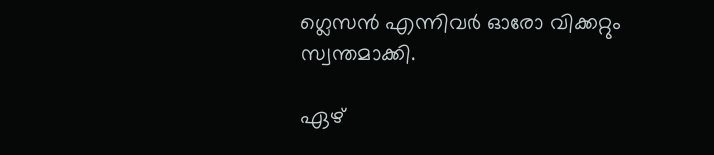ഗ്ലെസന്‍ എന്നിവര്‍ ഓരോ വിക്കറ്റും സ്വന്തമാക്കി.

ഏഴ്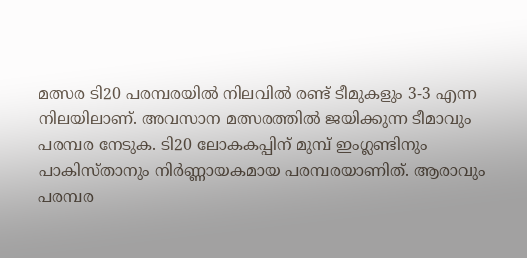മത്സര ടി20 പരമ്പരയില്‍ നിലവില്‍ രണ്ട് ടീമുകളും 3-3 എന്ന നിലയിലാണ്. അവസാന മത്സരത്തില്‍ ജയിക്കുന്ന ടീമാവും പരമ്പര നേടുക. ടി20 ലോകകപ്പിന് മുമ്പ് ഇംഗ്ലണ്ടിനും പാകിസ്താനും നിര്‍ണ്ണായകമായ പരമ്പരയാണിത്. ആരാവും പരമ്പര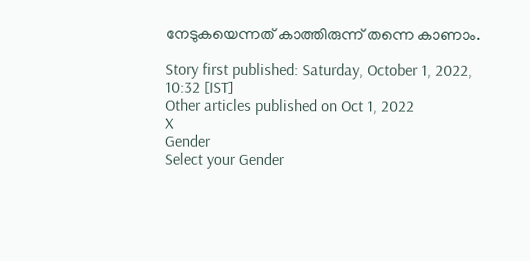നേടുകയെന്നത് കാത്തിരുന്ന് തന്നെ കാണാം.

Story first published: Saturday, October 1, 2022, 10:32 [IST]
Other articles published on Oct 1, 2022
X
Gender
Select your Gender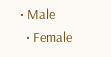• Male
  • Female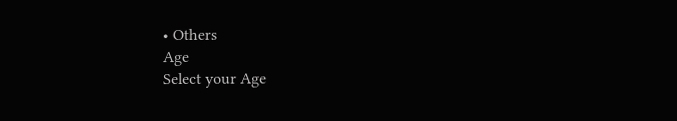• Others
Age
Select your Age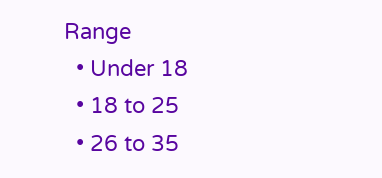Range
  • Under 18
  • 18 to 25
  • 26 to 35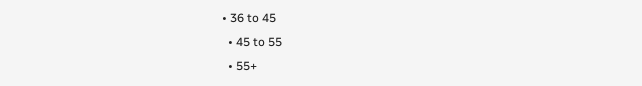• 36 to 45
  • 45 to 55
  • 55+